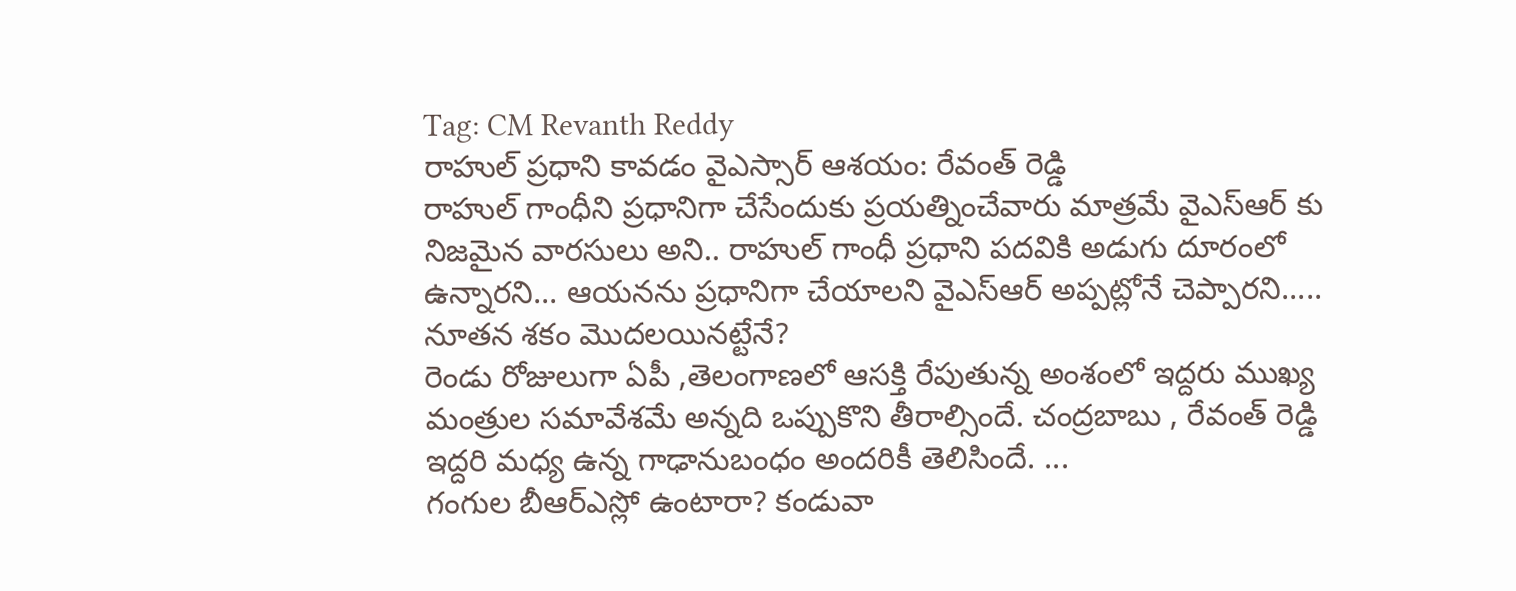Tag: CM Revanth Reddy
రాహుల్ ప్రధాని కావడం వైఎస్సార్ ఆశయం: రేవంత్ రెడ్డి
రాహుల్ గాంధీని ప్రధానిగా చేసేందుకు ప్రయత్నించేవారు మాత్రమే వైఎస్ఆర్ కు నిజమైన వారసులు అని.. రాహుల్ గాంధీ ప్రధాని పదవికి అడుగు దూరంలో ఉన్నారని... ఆయనను ప్రధానిగా చేయాలని వైఎస్ఆర్ అప్పట్లోనే చెప్పారని.....
నూతన శకం మొదలయినట్టేనే?
రెండు రోజులుగా ఏపీ ,తెలంగాణలో ఆసక్తి రేపుతున్న అంశంలో ఇద్దరు ముఖ్య మంత్రుల సమావేశమే అన్నది ఒప్పుకొని తీరాల్సిందే. చంద్రబాబు , రేవంత్ రెడ్డి ఇద్దరి మధ్య ఉన్న గాఢానుబంధం అందరికీ తెలిసిందే. ...
గంగుల బీఆర్ఎస్లో ఉంటారా? కండువా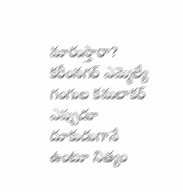మారుస్తారా?
కరీంనగర్ ఎమ్మెల్యే గంగుల కమలాకర్ ఎప్పుడూ దూకుడుగానే ఉంటూ నిత్యం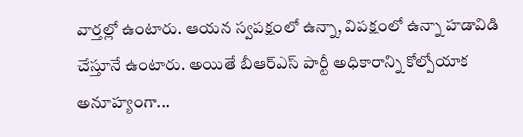వార్తల్లో ఉంటారు. ఆయన స్వపక్షంలో ఉన్నా, విపక్షంలో ఉన్నా హడావిడి చేస్తూనే ఉంటారు. అయితే బీఆర్ఎస్ పార్టీ అధికారాన్ని కోల్పోయాక అనూహ్యంగా...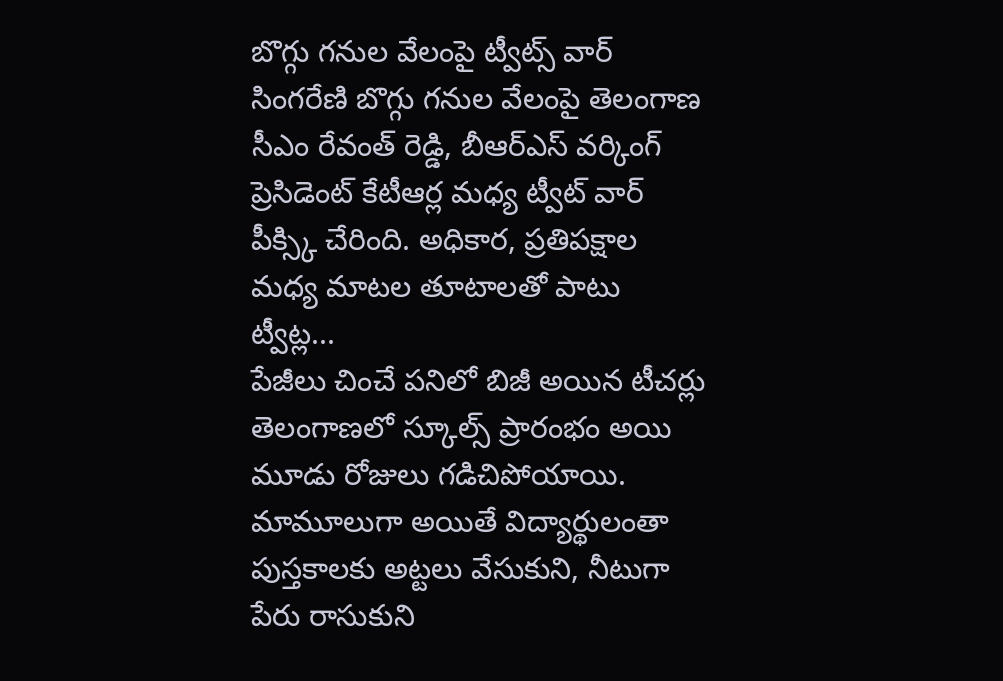బొగ్గు గనుల వేలంపై ట్వీట్స్ వార్
సింగరేణి బొగ్గు గనుల వేలంపై తెలంగాణ సీఎం రేవంత్ రెడ్డి, బీఆర్ఎస్ వర్కింగ్ ప్రెసిడెంట్ కేటీఆర్ల మధ్య ట్వీట్ వార్ పీక్స్కి చేరింది. అధికార, ప్రతిపక్షాల మధ్య మాటల తూటాలతో పాటు ట్వీట్ల...
పేజీలు చించే పనిలో బిజీ అయిన టీచర్లు
తెలంగాణలో స్కూల్స్ ప్రారంభం అయి మూడు రోజులు గడిచిపోయాయి. మామూలుగా అయితే విద్యార్థులంతా పుస్తకాలకు అట్టలు వేసుకుని, నీటుగా పేరు రాసుకుని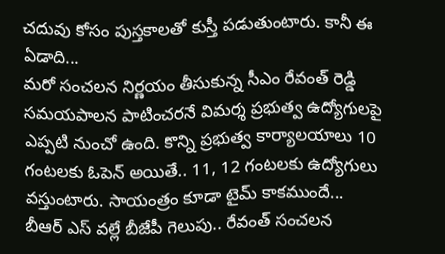చదువు కోసం పుస్తకాలతో కుస్తీ పడుతుంటారు. కానీ ఈ ఏడాది...
మరో సంచలన నిర్ణయం తీసుకున్న సీఎం రేవంత్ రెడ్డి
సమయపాలన పాటించరనే విమర్శ ప్రభుత్వ ఉద్యోగులపై ఎప్పటి నుంచో ఉంది. కొన్ని ప్రభుత్వ కార్యాలయాలు 10 గంటలకు ఓపెన్ అయితే.. 11, 12 గంటలకు ఉద్యోగులు వస్తుంటారు. సాయంత్రం కూడా టైమ్ కాకముందే...
బీఆర్ ఎస్ వల్లే బీజేపీ గెలుపు.. రేవంత్ సంచలన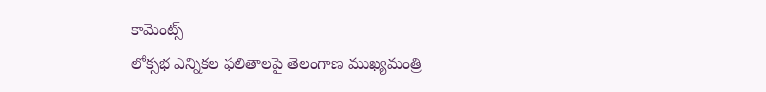కామెంట్స్
లోక్సభ ఎన్నికల ఫలితాలపై తెలంగాణ ముఖ్యమంత్రి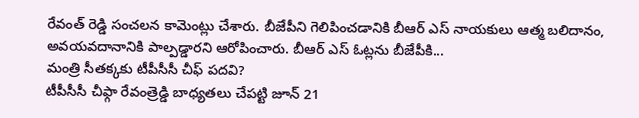రేవంత్ రెడ్డి సంచలన కామెంట్లు చేశారు. బీజేపీని గెలిపించడానికి బీఆర్ ఎస్ నాయకులు ఆత్మ బలిదానం, అవయవదానానికి పాల్పడ్డారని ఆరోపించారు. బీఆర్ ఎస్ ఓట్లను బీజేపీకి...
మంత్రి సీతక్కకు టీపీసీసీ చీఫ్ పదవి?
టీపీసీసీ చీఫ్గా రేవంత్రెడ్డి బాధ్యతలు చేపట్టి జూన్ 21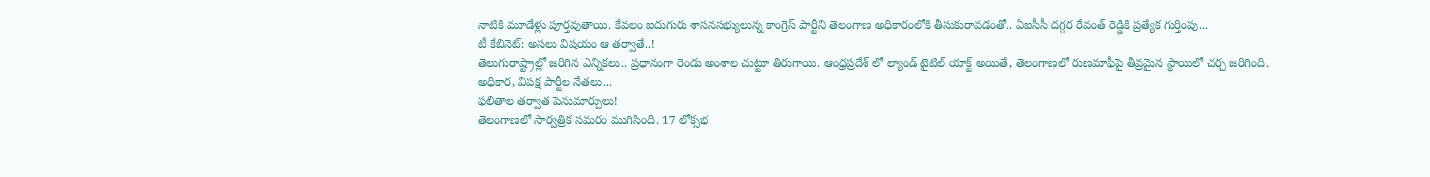నాటికి మూడేళ్లు పూర్తవుతాయి. కేవలం ఐదుగురు శాసనసభ్యులున్న కాంగ్రెస్ పార్టీని తెలంగాణ అధికారంలోకి తీసుకురావడంతో.. ఏఐసీసీ దగ్గర రేవంత్ రెడ్డికి ప్రత్యేక గుర్తింపు...
టీ కేబినెట్: అసలు విషయం ఆ తర్వాతే..!
తెలుగురాష్ట్రాల్లో జరిగిన ఎన్నికలు.. ప్రధానంగా రెండు అంశాల చుట్టూ తిరుగాయి. ఆంధ్రప్రదేశ్ లో ల్యాండ్ టైటిల్ యాక్ట్ అయితే, తెలంగాణలో రుణమాఫీపై తీవ్రమైన స్థాయిలో చర్చ జరిగింది. అధికార, విపక్ష పార్టీల నేతలు...
ఫలితాల తర్వాత పెనుమార్పులు!
తెలంగాణలో సార్వత్రిక సమరం ముగిసింది. 17 లోక్సభ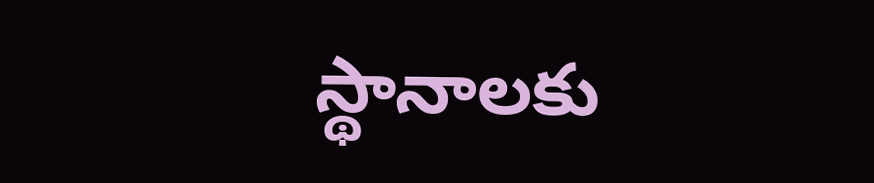స్థానాలకు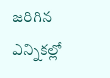జరిగిన ఎన్నికల్లో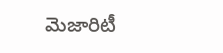మెజారిటీ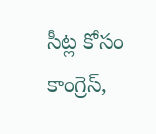సీట్ల కోసం కాంగ్రెస్,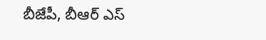బీజేపీ, బీఆర్ ఎస్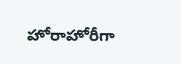హోరాహోరీగా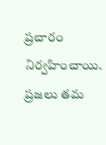ప్రచారం నిర్వహించాయి. ప్రజలు తమ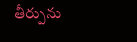తీర్పును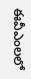ఈవీఎంలలో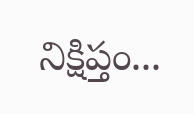నిక్షిప్తం...